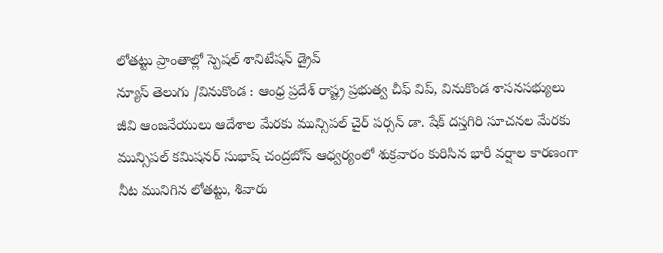లోతట్టు ప్రాంతాల్లో స్పెషల్ శానిటేషన్ డ్రైవ్
న్యూస్ తెలుగు /వినుకొండ : ఆంధ్ర ప్రదేశ్ రాష్ట్ర ప్రభుత్వ చీఫ్ విప్, వినుకొండ శాసనసభ్యులు జీవి ఆంజనేయులు ఆదేశాల మేరకు మున్సిపల్ చైర్ పర్సన్ డా. షేక్ దస్తగిరి సూచనల మేరకు మున్సిపల్ కమిషనర్ సుభాష్ చంద్రబోస్ ఆధ్వర్యంలో శుక్రవారం కురిసిన భారీ వర్షాల కారణంగా నీట మునిగిన లోతట్టు, శివారు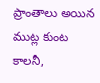ప్రాంతాలు అయిన ముట్ల కుంట కాలనీ,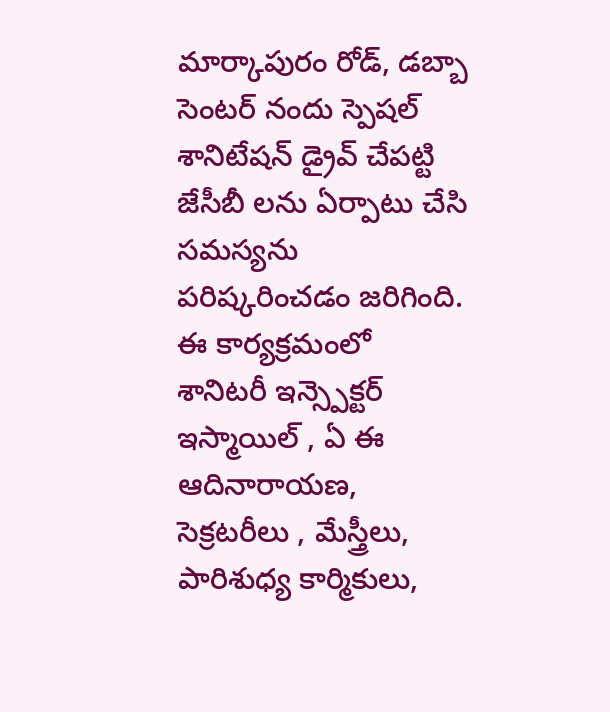మార్కాపురం రోడ్, డబ్బా సెంటర్ నందు స్పెషల్ శానిటేషన్ డ్రైవ్ చేపట్టి జేసీబీ లను ఏర్పాటు చేసి సమస్యను పరిష్కరించడం జరిగింది. ఈ కార్యక్రమంలో శానిటరీ ఇన్స్పెక్టర్ ఇస్మాయిల్ , ఏ ఈ ఆదినారాయణ, సెక్రటరీలు , మేస్త్రీలు, పారిశుధ్య కార్మికులు,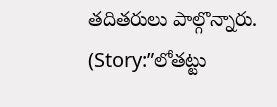తదితరులు పాల్గొన్నారు. (Story:”లోతట్టు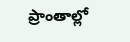ప్రాంతాల్లో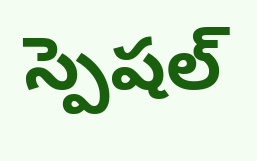స్పెషల్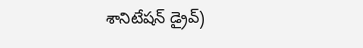శానిటేషన్ డ్రైవ్)